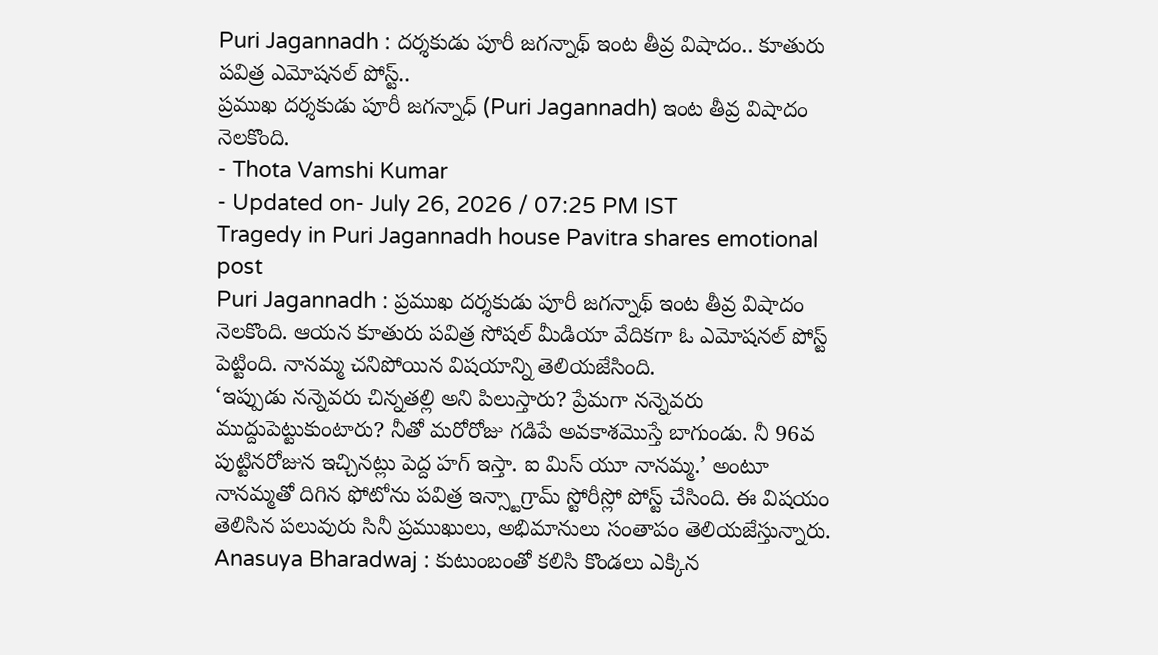Puri Jagannadh : దర్శకుడు పూరీ జగన్నాథ్ ఇంట తీవ్ర విషాదం.. కూతురు పవిత్ర ఎమోషనల్ పోస్ట్..
ప్రముఖ దర్శకుడు పూరీ జగన్నాధ్ (Puri Jagannadh) ఇంట తీవ్ర విషాదం నెలకొంది.
- Thota Vamshi Kumar
- Updated on- July 26, 2026 / 07:25 PM IST
Tragedy in Puri Jagannadh house Pavitra shares emotional post
Puri Jagannadh : ప్రముఖ దర్శకుడు పూరీ జగన్నాథ్ ఇంట తీవ్ర విషాదం నెలకొంది. ఆయన కూతురు పవిత్ర సోషల్ మీడియా వేదికగా ఓ ఎమోషనల్ పోస్ట్ పెట్టింది. నానమ్మ చనిపోయిన విషయాన్ని తెలియజేసింది.
‘ఇప్పుడు నన్నెవరు చిన్నతల్లి అని పిలుస్తారు? ప్రేమగా నన్నెవరు ముద్దుపెట్టుకుంటారు? నీతో మరోరోజు గడిపే అవకాశమొస్తే బాగుండు. నీ 96వ పుట్టినరోజున ఇచ్చినట్లు పెద్ద హగ్ ఇస్తా. ఐ మిస్ యూ నానమ్మ.’ అంటూ నానమ్మతో దిగిన ఫోటోను పవిత్ర ఇన్స్టాగ్రామ్ స్టోరీస్లో పోస్ట్ చేసింది. ఈ విషయం తెలిసిన పలువురు సినీ ప్రముఖులు, అభిమానులు సంతాపం తెలియజేస్తున్నారు.
Anasuya Bharadwaj : కుటుంబంతో కలిసి కొండలు ఎక్కిన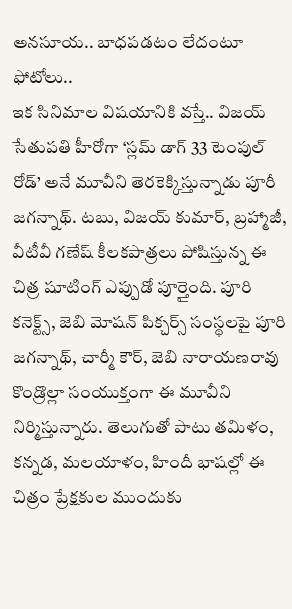అనసూయ.. బాధపడటం లేదంటూ ఫోటోలు..
ఇక సినిమాల విషయానికి వస్తే.. విజయ్ సేతుపతి హీరోగా ‘స్లమ్ డాగ్ 33 టెంపుల్ రోడ్’ అనే మూవీని తెరకెక్కిస్తున్నాడు పూరీ జగన్నాథ్. టబు, విజయ్ కుమార్, బ్రహ్మాజీ, వీటీవీ గణేష్ కీలకపాత్రలు పోషిస్తున్న ఈ చిత్ర షూటింగ్ ఎప్పుడో పూర్తైంది. పూరి కనెక్ట్స్, జెబి మోషన్ పిక్చర్స్ సంస్థలపై పూరి జగన్నాథ్, చార్మీ కౌర్, జెబి నారాయణరావు కొండ్రొల్లా సంయుక్తంగా ఈ మూవీని నిర్మిస్తున్నారు. తెలుగుతో పాటు తమిళం, కన్నడ, మలయాళం, హిందీ భాషల్లో ఈ చిత్రం ప్రేక్షకుల ముందుకు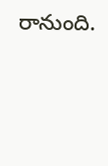రానుంది.